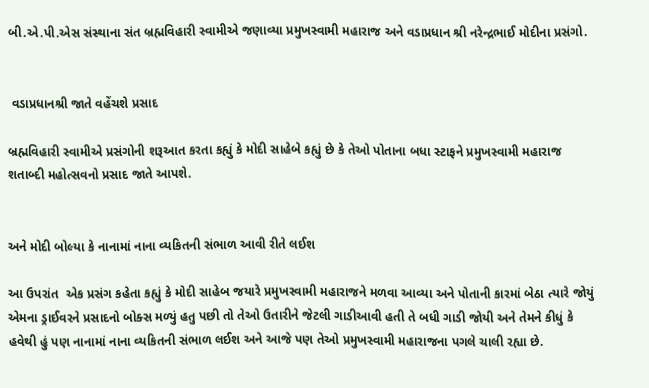બી.એ.પી.એસ સંસ્થાના સંત બ્રહ્મવિહારી સ્વામીએ જણાવ્યા પ્રમુખસ્વામી મહારાજ અને વડાપ્રધાન શ્રી નરેન્દ્રભાઈ મોદીના પ્રસંગો.


 વડાપ્રધાનશ્રી જાતે વહેંચશે પ્રસાદ

બ્રહ્મવિહારી સ્વામીએ પ્રસંગોની શરૂઆત કરતા કહ્યું કે મોદી સાહેબે કહ્યું છે કે તેઓ પોતાના બધા સ્ટાફને પ્રમુખસ્વામી મહારાજ શતાબ્દી મહોત્સવનો પ્રસાદ જાતે આપશે.


અને મોદી બોલ્યા કે નાનામાં નાના વ્યકિતની સંભાળ આવી રીતે લઈશ

આ ઉપરાંત  એક પ્રસંગ કહેતા કહ્યું કે મોદી સાહેબ જયારે પ્રમુખસ્વામી મહારાજને મળવા આવ્યા અને પોતાની કારમાં બેઠા ત્યારે જોયું એમના ડ્રાઈવરને પ્રસાદનો બોક્સ મળ્યું હતુ પછી તો તેઓ ઉતારીને જેટલી ગાડીઆવી હતી તે બધી ગાડી જોયી અને તેમને કીધું કે હવેથી હું પણ નાનામાં નાના વ્યકિતની સંભાળ લઈશ અને આજે પણ તેઓ પ્રમુખસ્વામી મહારાજના પગલે ચાલી રહ્યા છે.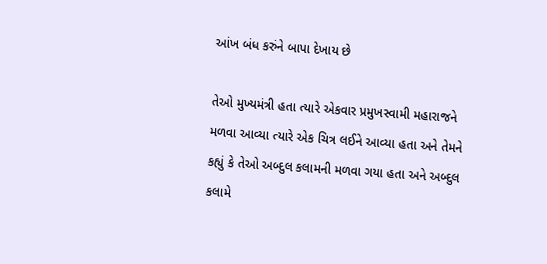આંખ બંધ કરુંને બાપા દેખાય છે

તેઓ મુખ્યમંત્રી હતા ત્યારે એકવાર પ્રમુખસ્વામી મહારાજને મળવા આવ્યા ત્યારે એક ચિત્ર લઈને આવ્યા હતા અને તેમને કહ્યું કે તેઓ અબ્દુલ કલામની મળવા ગયા હતા અને અબ્દુલ કલામે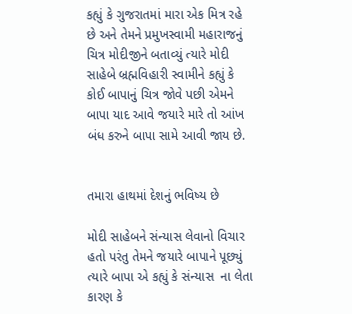કહ્યું કે ગુજરાતમાં મારા એક મિત્ર રહે છે અને તેમને પ્રમુખસ્વામી મહારાજનું ચિત્ર મોદીજીને બતાવ્યું ત્યારે મોદી સાહેબે બ્રહ્મવિહારી સ્વામીને કહ્યું કે કોઈ બાપાનું ચિત્ર જોવે પછી એમને બાપા યાદ આવે જયારે મારે તો આંખ બંધ કરુને બાપા સામે આવી જાય છે.


તમારા હાથમાં દેશનું ભવિષ્ય છે

મોદી સાહેબને સંન્યાસ લેવાનો વિચાર હતો પરંતુ તેમને જયારે બાપાને પૂછ્યું ત્યારે બાપા એ કહ્યું કે સંન્યાસ  ના લેતા કારણ કે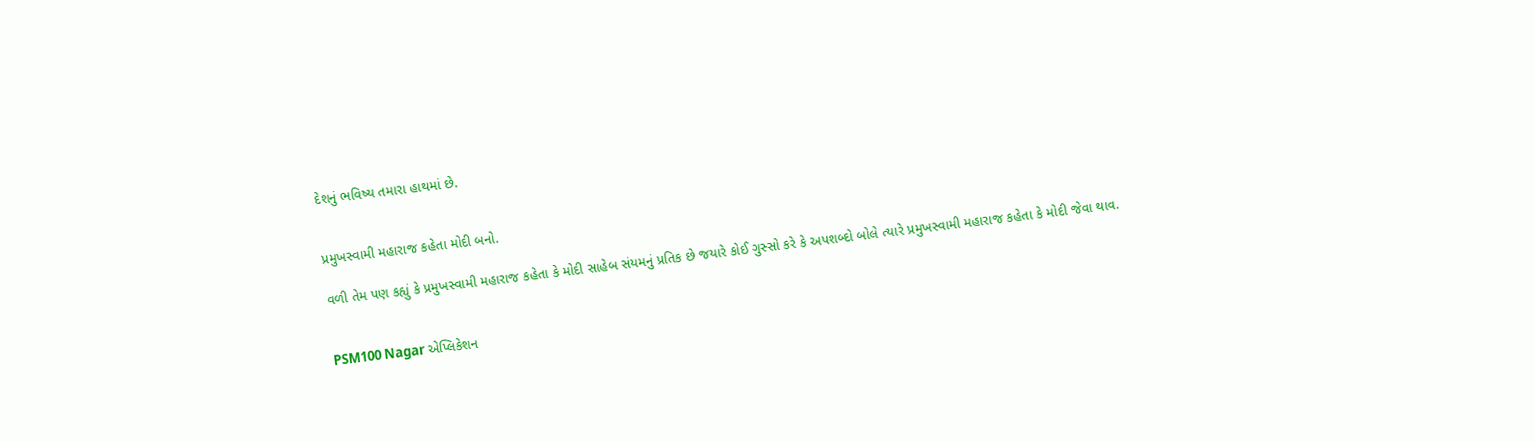દેશનું ભવિષ્ય તમારા હાથમાં છે.


પ્રમુખસ્વામી મહારાજ કહેતા મોદી બનો.

વળી તેમ પણ કહ્યું કે પ્રમુખસ્વામી મહારાજ કહેતા કે મોદી સાહેબ સંયમનું પ્રતિક છે જયારે કોઈ ગુસ્સો કરે કે અપશબ્દો બોલે ત્યારે પ્રમુખસ્વામી મહારાજ કહેતા કે મોદી જેવા થાવ.


PSM100 Nagar એપ્લિકેશન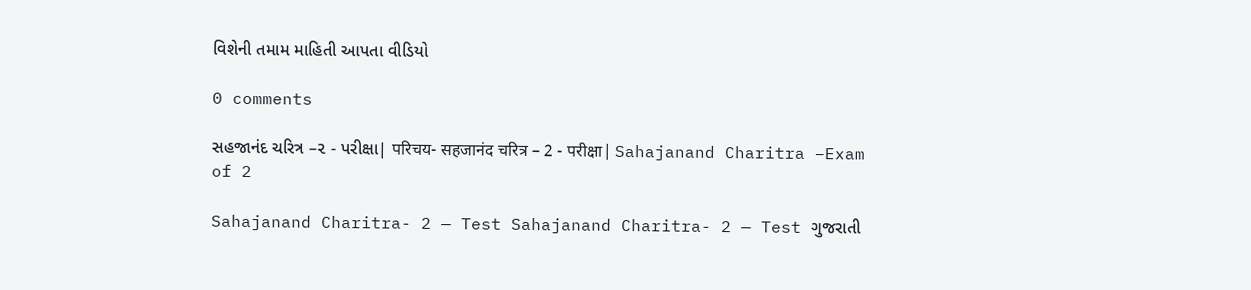વિશેની તમામ માહિતી આપતા વીડિયો

0 comments

સહજાનંદ ચરિત્ર –૨ - પરીક્ષા| परिचय- सहजानंद चरित्र – 2 - परीक्षा| Sahajanand Charitra –Exam of 2

Sahajanand Charitra- 2 — Test Sahajanand Charitra- 2 — Test ગુજરાતી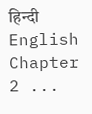हिन्दी English Chapter 2 ...